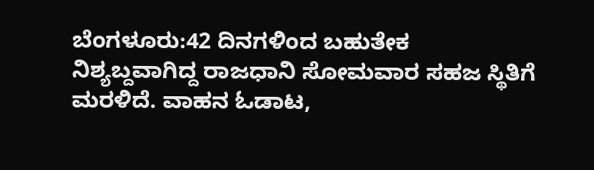ಬೆಂಗಳೂರು:42 ದಿನಗಳಿಂದ ಬಹುತೇಕ ನಿಶ್ಯಬ್ದವಾಗಿದ್ದ ರಾಜಧಾನಿ ಸೋಮವಾರ ಸಹಜ ಸ್ಥಿತಿಗೆ ಮರಳಿದೆ. ವಾಹನ ಓಡಾಟ,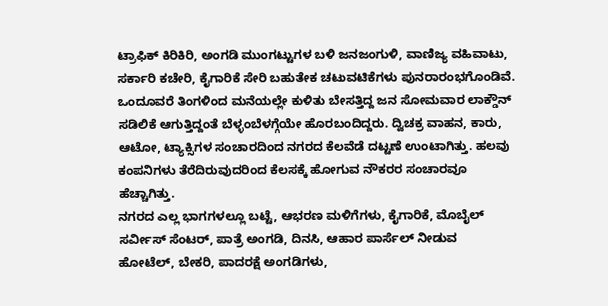ಟ್ರಾಫಿಕ್ ಕಿರಿಕಿರಿ, ಅಂಗಡಿ ಮುಂಗಟ್ಟುಗಳ ಬಳಿ ಜನಜಂಗುಳಿ, ವಾಣಿಜ್ಯ ವಹಿವಾಟು, ಸರ್ಕಾರಿ ಕಚೇರಿ, ಕೈಗಾರಿಕೆ ಸೇರಿ ಬಹುತೇಕ ಚಟುವಟಿಕೆಗಳು ಪುನರಾರಂಭಗೊಂಡಿವೆ.
ಒಂದೂವರೆ ತಿಂಗಳಿಂದ ಮನೆಯಲ್ಲೇ ಕುಳಿತು ಬೇಸತ್ತಿದ್ದ ಜನ ಸೋಮವಾರ ಲಾಕ್ಡೌನ್ ಸಡಿಲಿಕೆ ಆಗುತ್ತಿದ್ದಂತೆ ಬೆಳ್ಳಂಬೆಳಗ್ಗೆಯೇ ಹೊರಬಂದಿದ್ದರು. ದ್ವಿಚಕ್ರ ವಾಹನ, ಕಾರು, ಆಟೋ, ಟ್ಯಾಕ್ಸಿಗಳ ಸಂಚಾರದಿಂದ ನಗರದ ಕೆಲವೆಡೆ ದಟ್ಟಣೆ ಉಂಟಾಗಿತ್ತು. ಹಲವು ಕಂಪನಿಗಳು ತೆರೆದಿರುವುದರಿಂದ ಕೆಲಸಕ್ಕೆ ಹೋಗುವ ನೌಕರರ ಸಂಚಾರವೂ ಹೆಚ್ಚಾಗಿತ್ತು.
ನಗರದ ಎಲ್ಲ ಭಾಗಗಳಲ್ಲೂ ಬಟ್ಟೆ, ಆಭರಣ ಮಳಿಗೆಗಳು, ಕೈಗಾರಿಕೆ, ಮೊಬೈಲ್ ಸರ್ವೀಸ್ ಸೆಂಟರ್, ಪಾತ್ರೆ ಅಂಗಡಿ, ದಿನಸಿ, ಆಹಾರ ಪಾರ್ಸೆಲ್ ನೀಡುವ ಹೋಟೆಲ್, ಬೇಕರಿ, ಪಾದರಕ್ಷೆ ಅಂಗಡಿಗಳು,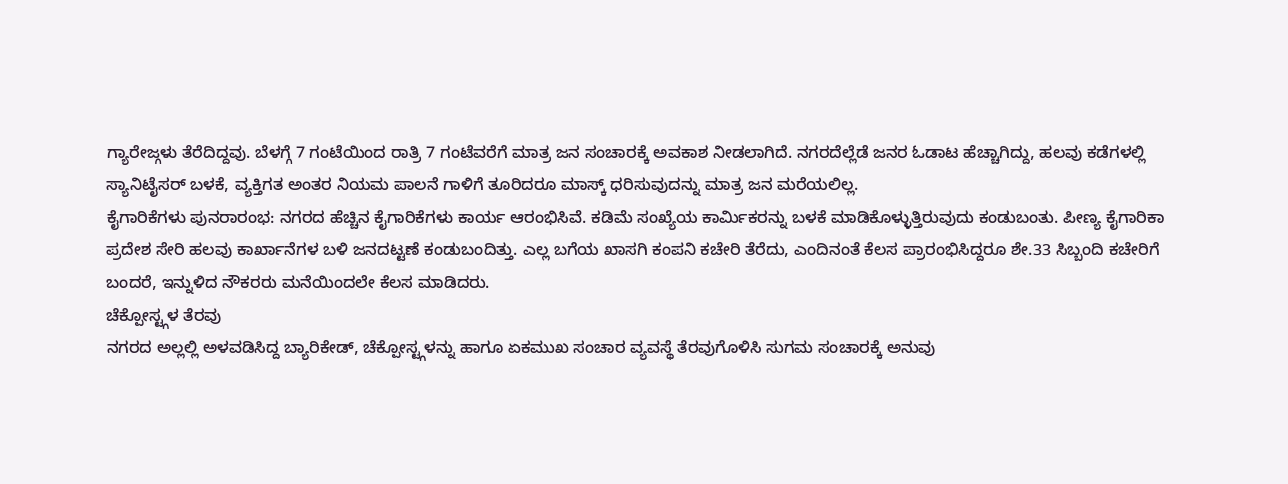ಗ್ಯಾರೇಜ್ಗಳು ತೆರೆದಿದ್ದವು. ಬೆಳಗ್ಗೆ 7 ಗಂಟೆಯಿಂದ ರಾತ್ರಿ 7 ಗಂಟೆವರೆಗೆ ಮಾತ್ರ ಜನ ಸಂಚಾರಕ್ಕೆ ಅವಕಾಶ ನೀಡಲಾಗಿದೆ. ನಗರದೆಲ್ಲೆಡೆ ಜನರ ಓಡಾಟ ಹೆಚ್ಚಾಗಿದ್ದು, ಹಲವು ಕಡೆಗಳಲ್ಲಿ ಸ್ಯಾನಿಟೈಸರ್ ಬಳಕೆ, ವ್ಯಕ್ತಿಗತ ಅಂತರ ನಿಯಮ ಪಾಲನೆ ಗಾಳಿಗೆ ತೂರಿದರೂ ಮಾಸ್ಕ್ ಧರಿಸುವುದನ್ನು ಮಾತ್ರ ಜನ ಮರೆಯಲಿಲ್ಲ.
ಕೈಗಾರಿಕೆಗಳು ಪುನರಾರಂಭ: ನಗರದ ಹೆಚ್ಚಿನ ಕೈಗಾರಿಕೆಗಳು ಕಾರ್ಯ ಆರಂಭಿಸಿವೆ. ಕಡಿಮೆ ಸಂಖ್ಯೆಯ ಕಾರ್ವಿುಕರನ್ನು ಬಳಕೆ ಮಾಡಿಕೊಳ್ಳುತ್ತಿರುವುದು ಕಂಡುಬಂತು. ಪೀಣ್ಯ ಕೈಗಾರಿಕಾ ಪ್ರದೇಶ ಸೇರಿ ಹಲವು ಕಾರ್ಖಾನೆಗಳ ಬಳಿ ಜನದಟ್ಟಣೆ ಕಂಡುಬಂದಿತ್ತು. ಎಲ್ಲ ಬಗೆಯ ಖಾಸಗಿ ಕಂಪನಿ ಕಚೇರಿ ತೆರೆದು, ಎಂದಿನಂತೆ ಕೆಲಸ ಪ್ರಾರಂಭಿಸಿದ್ದರೂ ಶೇ.33 ಸಿಬ್ಬಂದಿ ಕಚೇರಿಗೆ ಬಂದರೆ, ಇನ್ನುಳಿದ ನೌಕರರು ಮನೆಯಿಂದಲೇ ಕೆಲಸ ಮಾಡಿದರು.
ಚೆಕ್ಪೋಸ್ಟ್ಗಳ ತೆರವು
ನಗರದ ಅಲ್ಲಲ್ಲಿ ಅಳವಡಿಸಿದ್ದ ಬ್ಯಾರಿಕೇಡ್, ಚೆಕ್ಪೋಸ್ಟ್ಗಳನ್ನು ಹಾಗೂ ಏಕಮುಖ ಸಂಚಾರ ವ್ಯವಸ್ಥೆ ತೆರವುಗೊಳಿಸಿ ಸುಗಮ ಸಂಚಾರಕ್ಕೆ ಅನುವು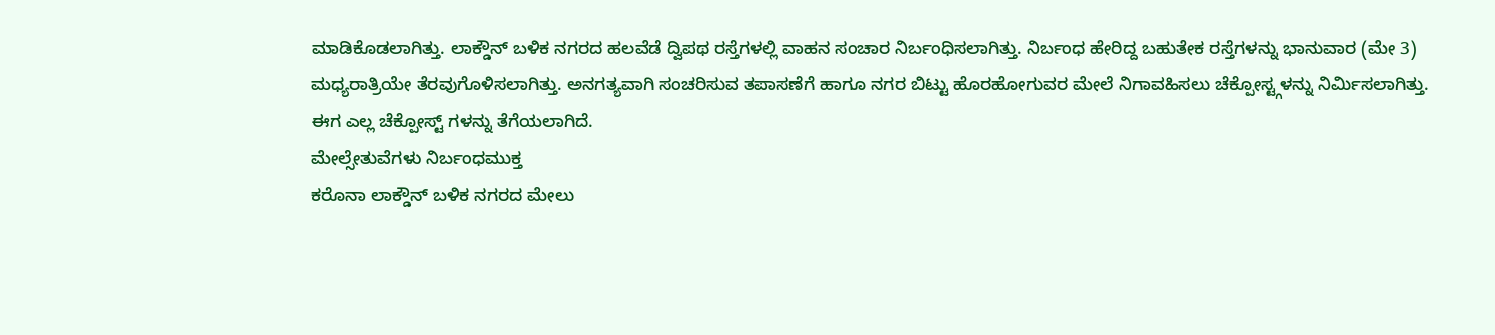ಮಾಡಿಕೊಡಲಾಗಿತ್ತು. ಲಾಕ್ಡೌನ್ ಬಳಿಕ ನಗರದ ಹಲವೆಡೆ ದ್ವಿಪಥ ರಸ್ತೆಗಳಲ್ಲಿ ವಾಹನ ಸಂಚಾರ ನಿರ್ಬಂಧಿಸಲಾಗಿತ್ತು. ನಿರ್ಬಂಧ ಹೇರಿದ್ದ ಬಹುತೇಕ ರಸ್ತೆಗಳನ್ನು ಭಾನುವಾರ (ಮೇ 3) ಮಧ್ಯರಾತ್ರಿಯೇ ತೆರವುಗೊಳಿಸಲಾಗಿತ್ತು. ಅನಗತ್ಯವಾಗಿ ಸಂಚರಿಸುವ ತಪಾಸಣೆಗೆ ಹಾಗೂ ನಗರ ಬಿಟ್ಟು ಹೊರಹೋಗುವರ ಮೇಲೆ ನಿಗಾವಹಿಸಲು ಚೆಕ್ಪೋಸ್ಟ್ಗಳನ್ನು ನಿರ್ವಿುಸಲಾಗಿತ್ತು. ಈಗ ಎಲ್ಲ ಚೆಕ್ಪೋಸ್ಟ್ ಗಳನ್ನು ತೆಗೆಯಲಾಗಿದೆ.
ಮೇಲ್ಸೇತುವೆಗಳು ನಿರ್ಬಂಧಮುಕ್ತ
ಕರೊನಾ ಲಾಕ್ಡೌನ್ ಬಳಿಕ ನಗರದ ಮೇಲು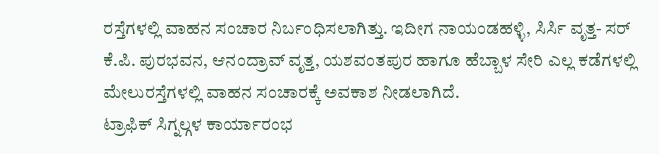ರಸ್ತೆಗಳಲ್ಲಿ ವಾಹನ ಸಂಚಾರ ನಿರ್ಬಂಧಿಸಲಾಗಿತ್ತು. ಇದೀಗ ನಾಯಂಡಹಳ್ಳಿ, ಸಿರ್ಸಿ ವೃತ್ತ- ಸರ್ ಕೆ.ಪಿ. ಪುರಭವನ, ಆನಂದ್ರಾವ್ ವೃತ್ತ, ಯಶವಂತಪುರ ಹಾಗೂ ಹೆಬ್ಬಾಳ ಸೇರಿ ಎಲ್ಲ ಕಡೆಗಳಲ್ಲಿ ಮೇಲುರಸ್ತೆಗಳಲ್ಲಿ ವಾಹನ ಸಂಚಾರಕ್ಕೆ ಅವಕಾಶ ನೀಡಲಾಗಿದೆ.
ಟ್ರಾಫಿಕ್ ಸಿಗ್ನಲ್ಗಳ ಕಾರ್ಯಾರಂಭ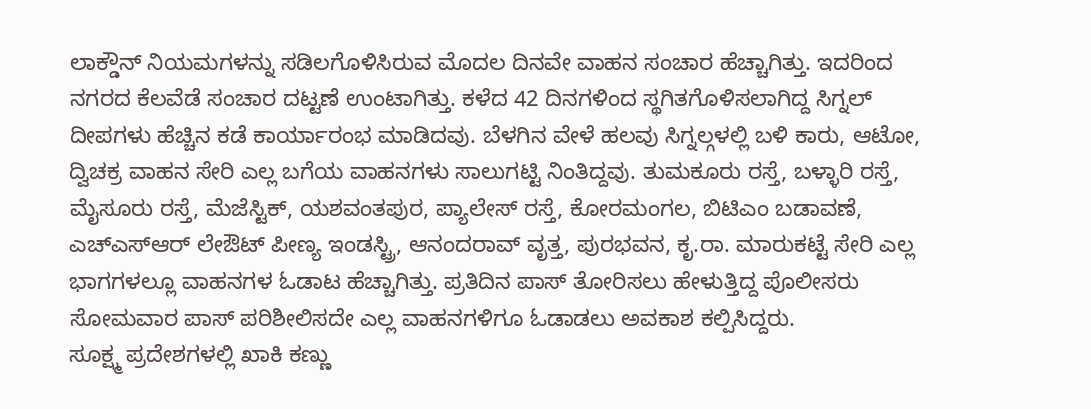ಲಾಕ್ಡೌನ್ ನಿಯಮಗಳನ್ನು ಸಡಿಲಗೊಳಿಸಿರುವ ಮೊದಲ ದಿನವೇ ವಾಹನ ಸಂಚಾರ ಹೆಚ್ಚಾಗಿತ್ತು. ಇದರಿಂದ ನಗರದ ಕೆಲವೆಡೆ ಸಂಚಾರ ದಟ್ಟಣೆ ಉಂಟಾಗಿತ್ತು. ಕಳೆದ 42 ದಿನಗಳಿಂದ ಸ್ಥಗಿತಗೊಳಿಸಲಾಗಿದ್ದ ಸಿಗ್ನಲ್ ದೀಪಗಳು ಹೆಚ್ಚಿನ ಕಡೆ ಕಾರ್ಯಾರಂಭ ಮಾಡಿದವು. ಬೆಳಗಿನ ವೇಳೆ ಹಲವು ಸಿಗ್ನಲ್ಗಳಲ್ಲಿ ಬಳಿ ಕಾರು, ಆಟೋ, ದ್ವಿಚಕ್ರ ವಾಹನ ಸೇರಿ ಎಲ್ಲ ಬಗೆಯ ವಾಹನಗಳು ಸಾಲುಗಟ್ಟಿ ನಿಂತಿದ್ದವು. ತುಮಕೂರು ರಸ್ತೆ, ಬಳ್ಳಾರಿ ರಸ್ತೆ, ಮೈಸೂರು ರಸ್ತೆ, ಮೆಜೆಸ್ಟಿಕ್, ಯಶವಂತಪುರ, ಪ್ಯಾಲೇಸ್ ರಸ್ತೆ, ಕೋರಮಂಗಲ, ಬಿಟಿಎಂ ಬಡಾವಣೆ, ಎಚ್ಎಸ್ಆರ್ ಲೇಔಟ್ ಪೀಣ್ಯ ಇಂಡಸ್ಟ್ರಿ, ಆನಂದರಾವ್ ವೃತ್ತ, ಪುರಭವನ, ಕೃ.ರಾ. ಮಾರುಕಟ್ಟೆ ಸೇರಿ ಎಲ್ಲ ಭಾಗಗಳಲ್ಲೂ ವಾಹನಗಳ ಓಡಾಟ ಹೆಚ್ಚಾಗಿತ್ತು. ಪ್ರತಿದಿನ ಪಾಸ್ ತೋರಿಸಲು ಹೇಳುತ್ತಿದ್ದ ಪೊಲೀಸರು ಸೋಮವಾರ ಪಾಸ್ ಪರಿಶೀಲಿಸದೇ ಎಲ್ಲ ವಾಹನಗಳಿಗೂ ಓಡಾಡಲು ಅವಕಾಶ ಕಲ್ಪಿಸಿದ್ದರು.
ಸೂಕ್ಷ್ಮ ಪ್ರದೇಶಗಳಲ್ಲಿ ಖಾಕಿ ಕಣ್ಣು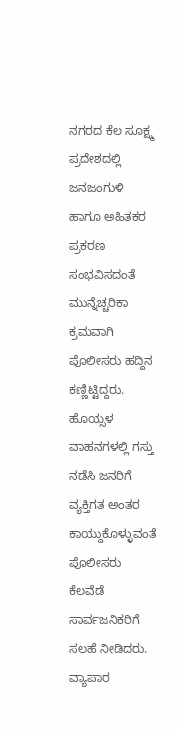ನಗರದ ಕೆಲ ಸೂಕ್ಷ್ಮ ಪ್ರದೇಶದಲ್ಲಿ ಜನಜಂಗುಳಿ ಹಾಗೂ ಅಹಿತಕರ ಪ್ರಕರಣ ಸಂಭವಿಸದಂತೆ ಮುನ್ನೆಚ್ಚರಿಕಾ ಕ್ರಮವಾಗಿ ಪೊಲೀಸರು ಹದ್ದಿನ ಕಣ್ಣಿಟ್ಟಿದ್ದರು. ಹೊಯ್ಸಳ ವಾಹನಗಳಲ್ಲಿ ಗಸ್ತು ನಡೆಸಿ ಜನರಿಗೆ ವ್ಯಕ್ತಿಗತ ಅಂತರ ಕಾಯ್ದುಕೊಳ್ಳುವಂತೆ ಪೊಲೀಸರು ಕೆಲವೆಡೆ ಸಾರ್ವಜನಿಕರಿಗೆ ಸಲಹೆ ನೀಡಿದರು.
ವ್ಯಾಪಾರ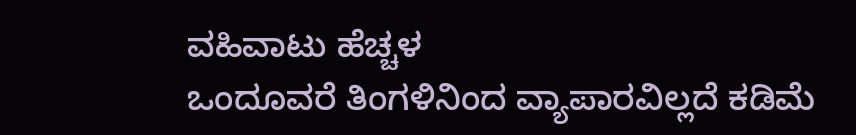ವಹಿವಾಟು ಹೆಚ್ಚಳ
ಒಂದೂವರೆ ತಿಂಗಳಿನಿಂದ ವ್ಯಾಪಾರವಿಲ್ಲದೆ ಕಡಿಮೆ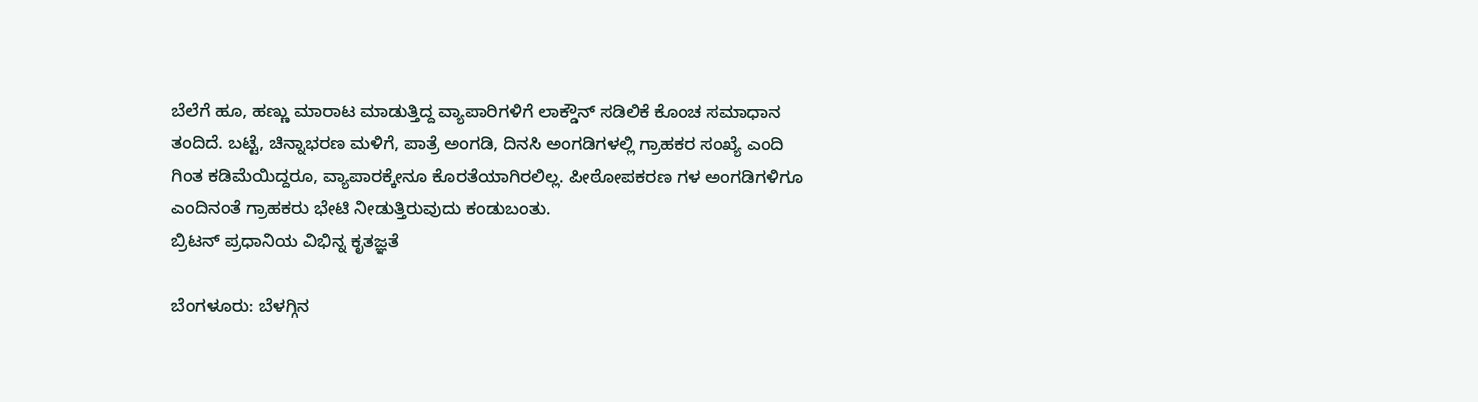ಬೆಲೆಗೆ ಹೂ, ಹಣ್ಣು ಮಾರಾಟ ಮಾಡುತ್ತಿದ್ದ ವ್ಯಾಪಾರಿಗಳಿಗೆ ಲಾಕ್ಡೌನ್ ಸಡಿಲಿಕೆ ಕೊಂಚ ಸಮಾಧಾನ ತಂದಿದೆ. ಬಟ್ಟೆ, ಚಿನ್ನಾಭರಣ ಮಳಿಗೆ, ಪಾತ್ರೆ ಅಂಗಡಿ, ದಿನಸಿ ಅಂಗಡಿಗಳಲ್ಲಿ ಗ್ರಾಹಕರ ಸಂಖ್ಯೆ ಎಂದಿ ಗಿಂತ ಕಡಿಮೆಯಿದ್ದರೂ, ವ್ಯಾಪಾರಕ್ಕೇನೂ ಕೊರತೆಯಾಗಿರಲಿಲ್ಲ. ಪೀಠೋಪಕರಣ ಗಳ ಅಂಗಡಿಗಳಿಗೂ ಎಂದಿನಂತೆ ಗ್ರಾಹಕರು ಭೇಟಿ ನೀಡುತ್ತಿರುವುದು ಕಂಡುಬಂತು.
ಬ್ರಿಟನ್ ಪ್ರಧಾನಿಯ ವಿಭಿನ್ನ ಕೃತಜ್ಞತೆ

ಬೆಂಗಳೂರು: ಬೆಳಗ್ಗಿನ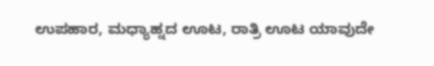ಉಪಹಾರ, ಮಧ್ಯಾಹ್ನದ ಊಟ, ರಾತ್ರಿ ಊಟ ಯಾವುದೇ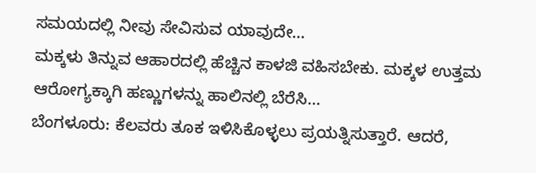ಸಮಯದಲ್ಲಿ ನೀವು ಸೇವಿಸುವ ಯಾವುದೇ…
ಮಕ್ಕಳು ತಿನ್ನುವ ಆಹಾರದಲ್ಲಿ ಹೆಚ್ಚಿನ ಕಾಳಜಿ ವಹಿಸಬೇಕು. ಮಕ್ಕಳ ಉತ್ತಮ ಆರೋಗ್ಯಕ್ಕಾಗಿ ಹಣ್ಣುಗಳನ್ನು ಹಾಲಿನಲ್ಲಿ ಬೆರೆಸಿ…
ಬೆಂಗಳೂರು: ಕೆಲವರು ತೂಕ ಇಳಿಸಿಕೊಳ್ಳಲು ಪ್ರಯತ್ನಿಸುತ್ತಾರೆ. ಆದರೆ,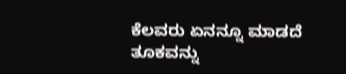ಕೆಲವರು ಏನನ್ನೂ ಮಾಡದೆ ತೂಕವನ್ನು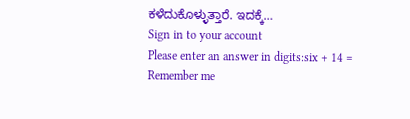ಕಳೆದುಕೊಳ್ಳುತ್ತಾರೆ. ಇದಕ್ಕೆ…
Sign in to your account
Please enter an answer in digits:six + 14 =
Remember me